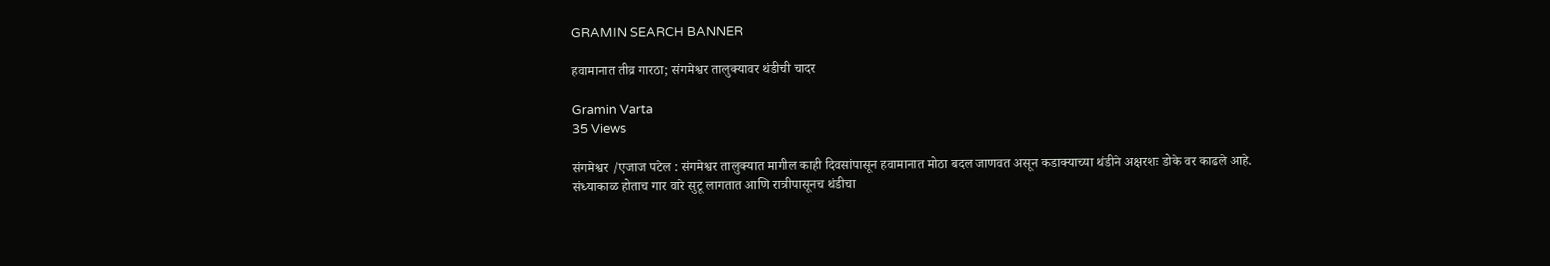GRAMIN SEARCH BANNER

हवामानात तीव्र गारठा; संगमेश्वर तालुक्यावर थंडीची चादर

Gramin Varta
35 Views

संगमेश्वर /एजाज पटेल : संगमेश्वर तालुक्यात मागील काही दिवसांपासून हवामानात मोठा बदल जाणवत असून कडाक्याच्या थंडीने अक्षरशः डोके वर काढले आहे. संध्याकाळ होताच गार वारे सुटू लागतात आणि रात्रीपासूनच थंडीचा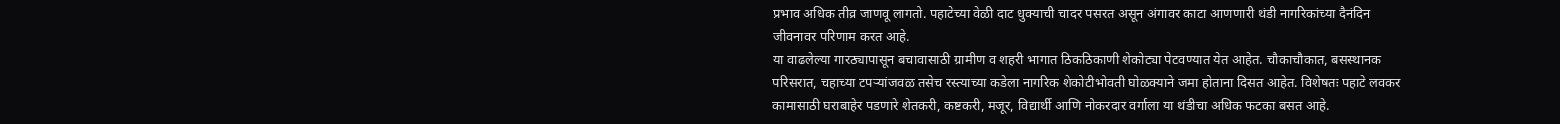प्रभाव अधिक तीव्र जाणवू लागतो. पहाटेच्या वेळी दाट धुक्याची चादर पसरत असून अंगावर काटा आणणारी थंडी नागरिकांच्या दैनंदिन जीवनावर परिणाम करत आहे.
या वाढलेल्या गारठ्यापासून बचावासाठी ग्रामीण व शहरी भागात ठिकठिकाणी शेकोट्या पेटवण्यात येत आहेत. चौकाचौकात, बसस्थानक परिसरात, चहाच्या टपऱ्यांजवळ तसेच रस्त्याच्या कडेला नागरिक शेकोटीभोवती घोळक्याने जमा होताना दिसत आहेत. विशेषतः पहाटे लवकर कामासाठी घराबाहेर पडणारे शेतकरी, कष्टकरी, मजूर, विद्यार्थी आणि नोकरदार वर्गाला या थंडीचा अधिक फटका बसत आहे.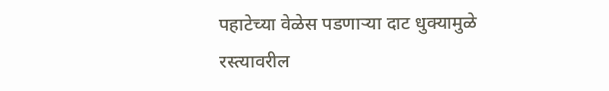पहाटेच्या वेळेस पडणाऱ्या दाट धुक्यामुळे रस्त्यावरील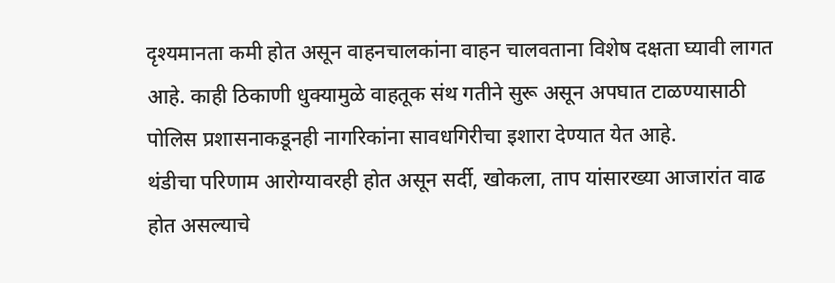दृश्यमानता कमी होत असून वाहनचालकांना वाहन चालवताना विशेष दक्षता घ्यावी लागत आहे. काही ठिकाणी धुक्यामुळे वाहतूक संथ गतीने सुरू असून अपघात टाळण्यासाठी पोलिस प्रशासनाकडूनही नागरिकांना सावधगिरीचा इशारा देण्यात येत आहे.
थंडीचा परिणाम आरोग्यावरही होत असून सर्दी, खोकला, ताप यांसारख्या आजारांत वाढ होत असल्याचे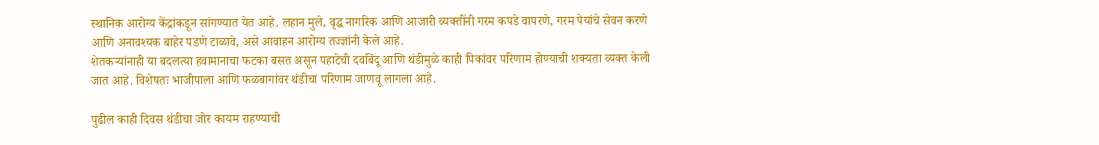स्थानिक आरोग्य केंद्रांकडून सांगण्यात येत आहे. लहान मुले, वृद्ध नागरिक आणि आजारी व्यक्तींनी गरम कपडे वापरणे, गरम पेयांचे सेवन करणे आणि अनावश्यक बाहेर पडणे टाळावे, असे आवाहन आरोग्य तज्ज्ञांनी केले आहे.
शेतकऱ्यांनाही या बदलत्या हवामानाचा फटका बसत असून पहाटेची दवबिंदू आणि थंडीमुळे काही पिकांवर परिणाम होण्याची शक्यता व्यक्त केली जात आहे. विशेषतः भाजीपाला आणि फळबागांवर थंडीचा परिणाम जाणवू लागला आहे.

पुढील काही दिवस थंडीचा जोर कायम राहण्याची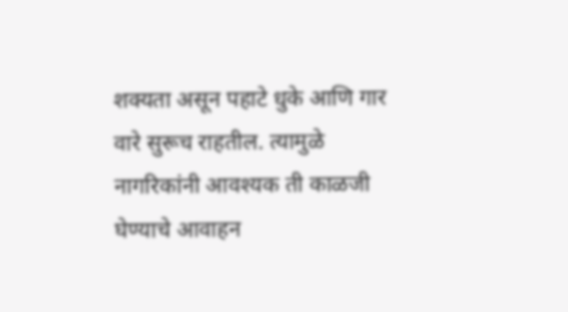शक्यता असून पहाटे धुके आणि गार वारे सुरूच राहतील. त्यामुळे नागरिकांनी आवश्यक ती काळजी घेण्याचे आवाहन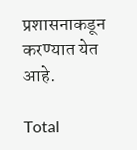प्रशासनाकडून करण्यात येत आहे.

Total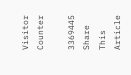Visitor Counter

3369445
Share This Article